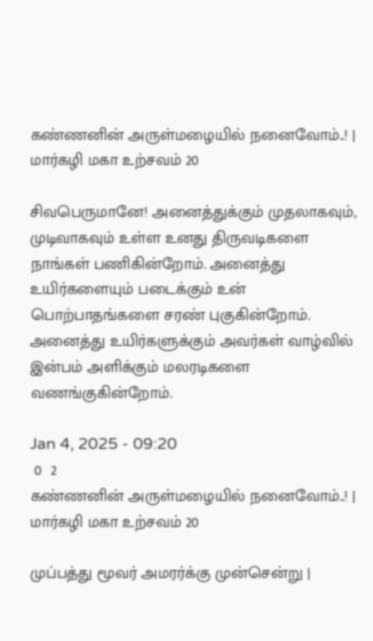கண்ணனின் அருள்மழையில் நனைவோம்..! | மார்கழி மகா உற்சவம் 20

சிவபெருமானே! அனைத்துக்கும் முதலாகவும், முடிவாகவும் உள்ள உனது திருவடிகளை நாங்கள் பணிகின்றோம். அனைத்து உயிர்களையும் படைக்கும் உன் பொற்பாதங்களை சரண் புகுகின்றோம். அனைத்து உயிர்களுக்கும் அவர்கள் வாழ்வில் இன்பம் அளிக்கும் மலரடிகளை வணங்குகின்றோம்.

Jan 4, 2025 - 09:20
 0  2
கண்ணனின் அருள்மழையில் நனைவோம்..! | மார்கழி மகா உற்சவம் 20

முப்பத்து மூவர் அமரர்க்கு முன்சென்று |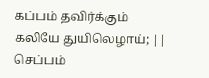கப்பம் தவிர்க்கும் கலியே துயிலெழாய்; ||
செப்பம்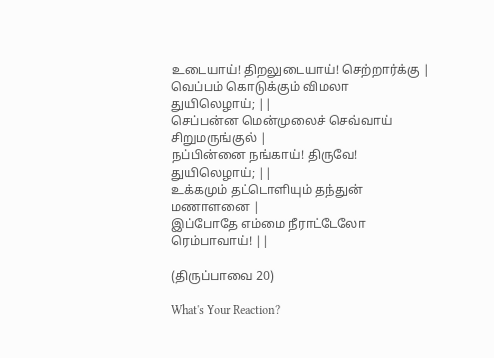உடையாய்! திறலுடையாய்! செற்றார்க்கு |
வெப்பம் கொடுக்கும் விமலா துயிலெழாய்; ||
செப்பன்ன மென்முலைச் செவ்வாய் சிறுமருங்குல் |
நப்பின்னை நங்காய்! திருவே! துயிலெழாய்; ||
உக்கமும் தட்டொளியும் தந்துன் மணாளனை |
இப்போதே எம்மை நீராட்டேலோ ரெம்பாவாய்! ||

(திருப்பாவை 20)

What's Your Reaction?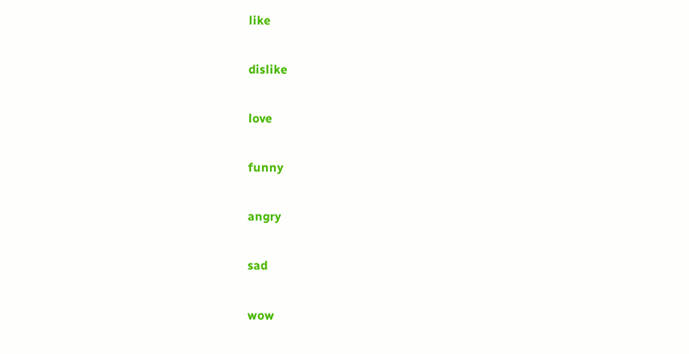like

dislike

love

funny

angry

sad

wow